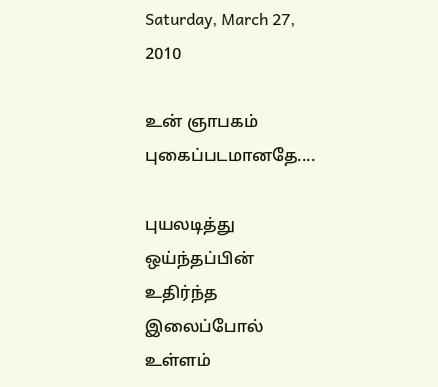Saturday, March 27, 2010

உன் ஞாபகம் புகைப்படமானதே....

புயலடித்து ஒய்ந்தப்பின் உதிர்ந்த இலைப்போல் உள்ளம்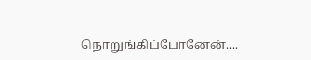நொறுங்கிப்போனேன்....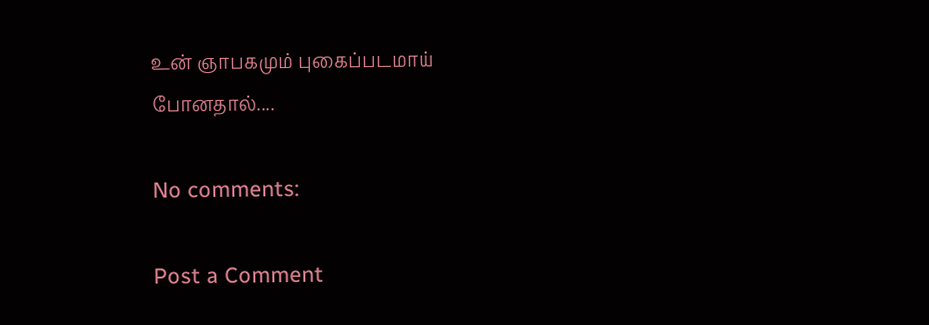உன் ஞாபகமும் புகைப்படமாய் போனதால்....

No comments:

Post a Comment